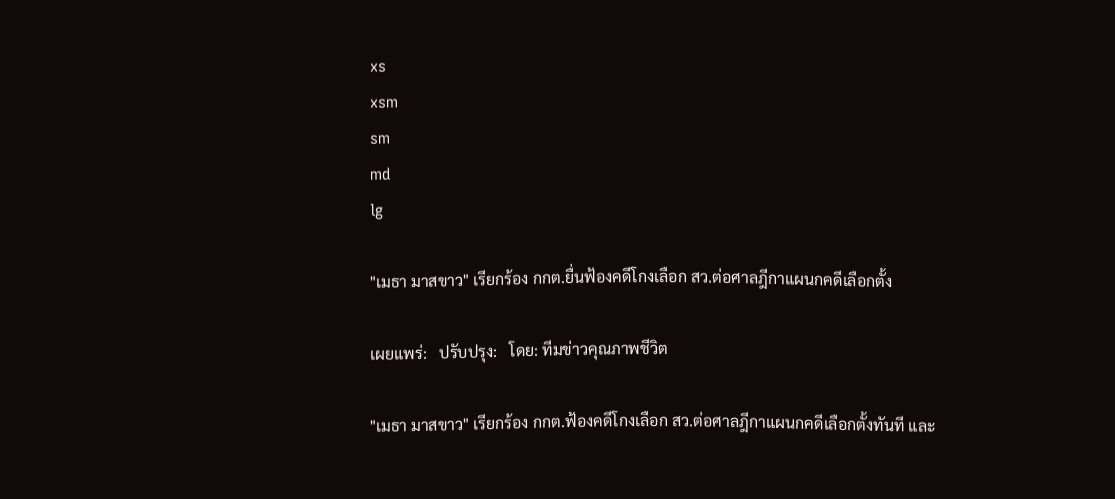xs
xsm
sm
md
lg

"เมธา มาสขาว" เรียกร้อง กกต.ยื่นฟ้องคดีโกงเลือก สว.ต่อศาลฎีกาแผนกคดีเลือกตั้ง

เผยแพร่:   ปรับปรุง:   โดย: ทีมข่าวคุณภาพชีวิต

"เมธา มาสขาว" เรียกร้อง กกต.ฟ้องคดีโกงเลือก สว.ต่อศาลฎีกาแผนกคดีเลือกตั้งทันที และ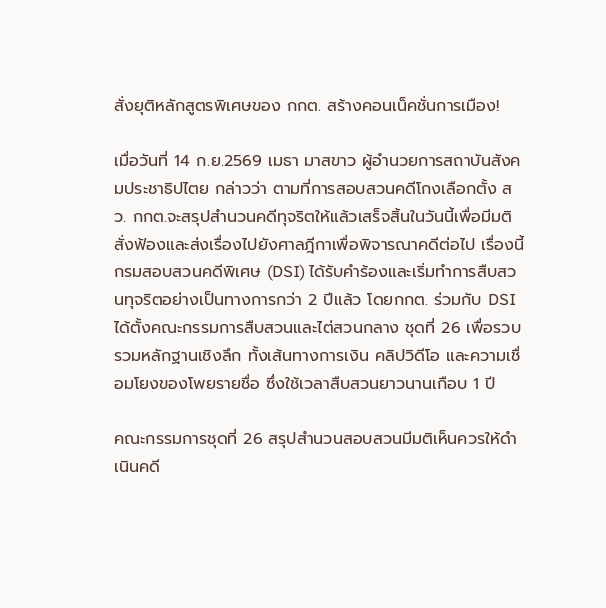สั่งยุติหลักสูตรพิเศษของ กกต. สร้างคอนเน็คชั่นการเมือง!

เมื่อวันที่ 14 ก.ย.2569 เมธา มาสขาว ผู้อำนวยการสถาบันสังคมประชาธิปไตย กล่าวว่า ตามที่การสอบสวนคดีโกงเลือกตั้ง สว. กกต.จะสรุปสำนวนคดีทุจริตให้แล้วเสร็จสิ้นในวันนี้เพื่อมีมติสั่งฟ้องและส่งเรื่องไปยังศาลฎีกาเพื่อพิจารณาคดีต่อไป เรื่องนี้กรมสอบสวนคดีพิเศษ (DSI) ได้รับคำร้องและเริ่มทำการสืบสวนทุจริตอย่างเป็นทางการกว่า 2 ปีแล้ว โดยกกต. ร่วมกับ DSI ได้ตั้งคณะกรรมการสืบสวนและไต่สวนกลาง ชุดที่ 26 เพื่อรวบรวมหลักฐานเชิงลึก ทั้งเส้นทางการเงิน คลิปวิดีโอ และความเชื่อมโยงของโพยรายชื่อ ซึ่งใช้เวลาสืบสวนยาวนานเกือบ 1 ปี

คณะกรรมการชุดที่ 26 สรุปสำนวนสอบสวนมีมติเห็นควรให้ดำเนินคดี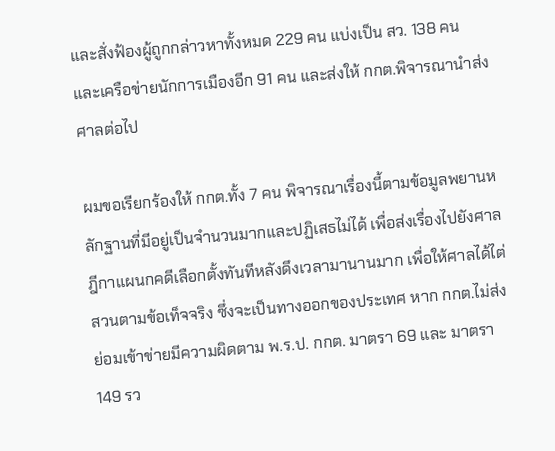และสั่งฟ้องผู้ถูกกล่าวหาทั้งหมด 229 คน แบ่งเป็น สว. 138 คน และเครือข่ายนักการเมืองอีก 91 คน และส่งให้ กกต.พิจารณานำส่งศาลต่อไป

ผมขอเรียกร้องให้ กกต.ทั้ง 7 คน พิจารณาเรื่องนี้ตามข้อมูลพยานหลักฐานที่มีอยู่เป็นจำนวนมากและปฏิเสธไม่ได้ เพื่อส่งเรื่องไปยังศาลฎีกาแผนกคดีเลือกตั้งทันทีหลังดึงเวลามานานมาก เพื่อให้ศาลได้ไต่สวนตามข้อเท็จจริง ซึ่งจะเป็นทางออกของประเทศ หาก กกต.ไม่ส่ง ย่อมเข้าข่ายมีความผิดตาม พ.ร.ป. กกต. มาตรา 69 และ มาตรา 149 รว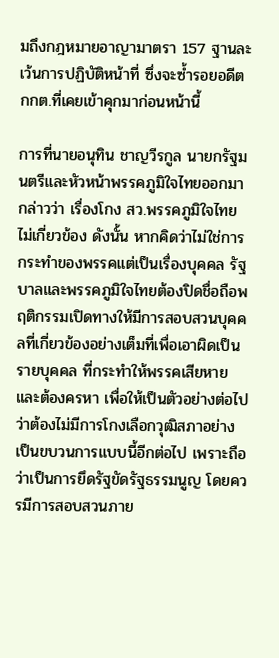มถึงกฎหมายอาญามาตรา 157 ฐานละเว้นการปฏิบัติหน้าที่ ซึ่งจะซ้ำรอยอดีตกกต.ที่เคยเข้าคุกมาก่อนหน้านี้

การที่นายอนุทิน ชาญวีรกูล นายกรัฐมนตรีและหัวหน้าพรรคภูมิใจไทยออกมากล่าวว่า เรื่องโกง สว.พรรคภูมิใจไทยไม่เกี่ยวข้อง ดังนั้น หากคิดว่าไม่ใช่การกระทำของพรรคแต่เป็นเรื่องบุคคล รัฐบาลและพรรคภูมิใจไทยต้องปิดชื่อถือพฤติกรรมเปิดทางให้มีการสอบสวนบุคคลที่เกี่ยวข้องอย่างเต็มที่เพื่อเอาผิดเป็นรายบุคคล ที่กระทำให้พรรคเสียหายและต้องครหา เพื่อให้เป็นตัวอย่างต่อไปว่าต้องไม่มีการโกงเลือกวุฒิสภาอย่างเป็นขบวนการแบบนี้อีกต่อไป เพราะถือว่าเป็นการยึดรัฐขัดรัฐธรรมนูญ โดยควรมีการสอบสวนภาย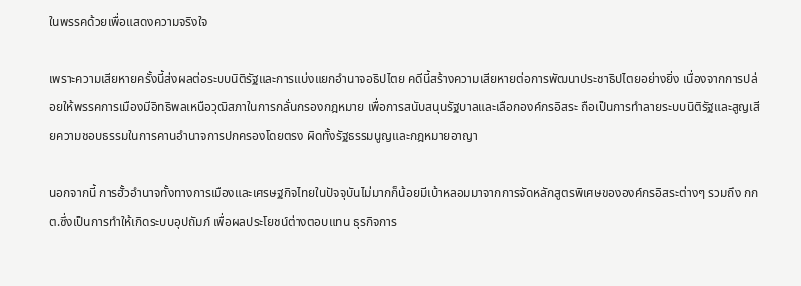ในพรรคด้วยเพื่อแสดงความจริงใจ

เพราะความเสียหายครั้งนี้ส่งผลต่อระบบนิติรัฐและการแบ่งแยกอำนาจอธิปไตย คดีนี้สร้างความเสียหายต่อการพัฒนาประชาธิปไตยอย่างยิ่ง เนื่องจากการปล่อยให้พรรคการเมืองมีอิทธิพลเหนือวุฒิสภาในการกลั่นกรองกฎหมาย เพื่อการสนับสนุนรัฐบาลและเลือกองค์กรอิสระ ถือเป็นการทำลายระบบนิติรัฐและสูญเสียความชอบธรรมในการคานอำนาจการปกครองโดยตรง ผิดทั้งรัฐธรรมนูญและกฎหมายอาญา

นอกจากนี้ การฮั้วอำนาจทั้งทางการเมืองและเศรษฐกิจไทยในปัจจุบันไม่มากก็น้อยมีเบ้าหลอมมาจากการจัดหลักสูตรพิเศษขององค์กรอิสระต่างๆ รวมถึง กกต.ซึ่งเป็นการทำให้เกิดระบบอุปถัมภ์ เพื่อผลประโยชน์ต่างตอบแทน ธุรกิจการ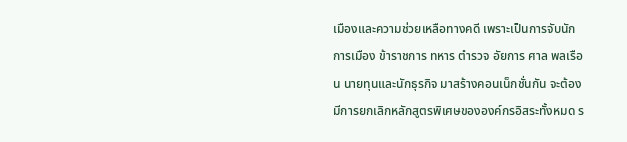เมืองและความช่วยเหลือทางคดี เพราะเป็นการจับนักการเมือง ข้าราชการ ทหาร ตำรวจ อัยการ ศาล พลเรือน นายทุนและนักธุรกิจ มาสร้างคอนเน็กชั่นกัน จะต้องมีการยกเลิกหลักสูตรพิเศษขององค์กรอิสระทั้งหมด ร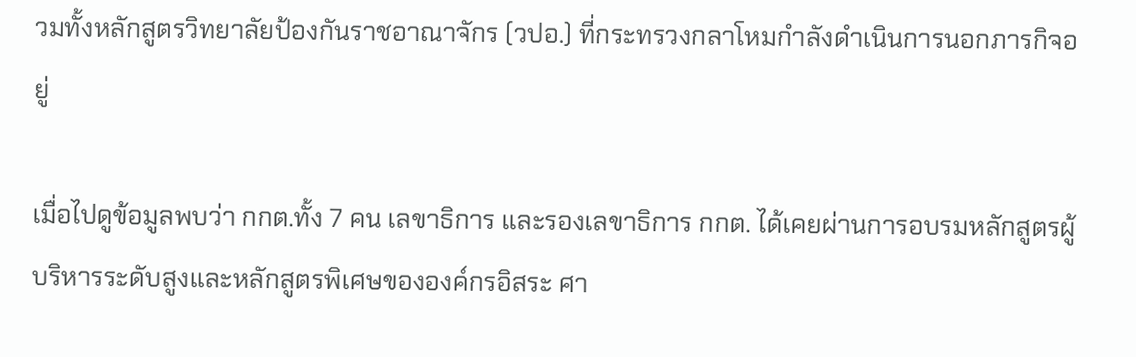วมทั้งหลักสูตรวิทยาลัยป้องกันราชอาณาจักร (วปอ.) ที่กระทรวงกลาโหมกำลังดำเนินการนอกภารกิจอยู่

เมื่อไปดูข้อมูลพบว่า กกต.ทั้ง 7 คน เลขาธิการ และรองเลขาธิการ กกต. ได้เคยผ่านการอบรมหลักสูตรผู้บริหารระดับสูงและหลักสูตรพิเศษขององค์กรอิสระ ศา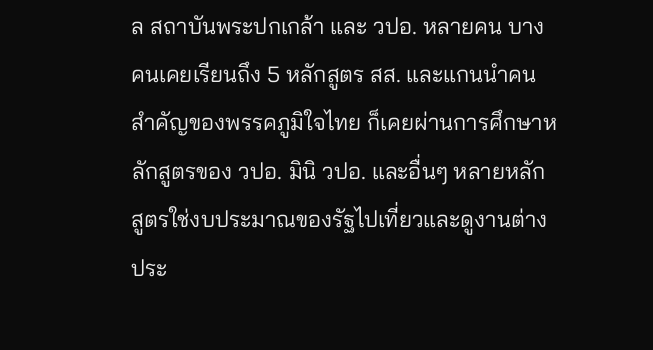ล สถาบันพระปกเกล้า และ วปอ. หลายคน บางคนเคยเรียนถึง 5 หลักสูตร สส. และแกนนำคนสำคัญของพรรคภูมิใจไทย ก็เคยผ่านการศึกษาหลักสูตรของ วปอ. มินิ วปอ. และอื่นๆ หลายหลักสูตรใช่งบประมาณของรัฐไปเที่ยวและดูงานต่างประ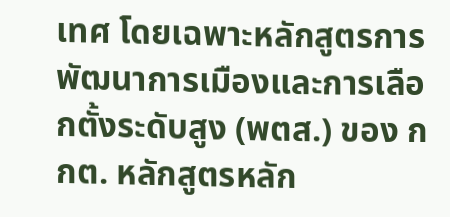เทศ โดยเฉพาะหลักสูตรการพัฒนาการเมืองและการเลือกตั้งระดับสูง (พตส.) ของ กกต. หลักสูตรหลัก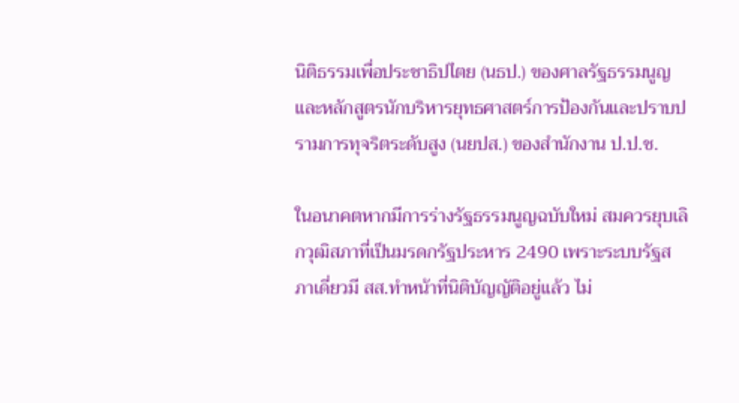นิติธรรมเพื่อประชาธิปไตย (นธป.) ของศาลรัฐธรรมนูญ และหลักสูตรนักบริหารยุทธศาสตร์การป้องกันและปราบปรามการทุจริตระดับสูง (นยปส.) ของสำนักงาน ป.ป.ช.

ในอนาคตหากมีการร่างรัฐธรรมนูญฉบับใหม่ สมควรยุบเลิกวุฒิสภาที่เป็นมรดกรัฐประหาร 2490 เพราะระบบรัฐสภาเดี่ยวมี สส.ทำหน้าที่นิติบัญญัติอยู่แล้ว ไม่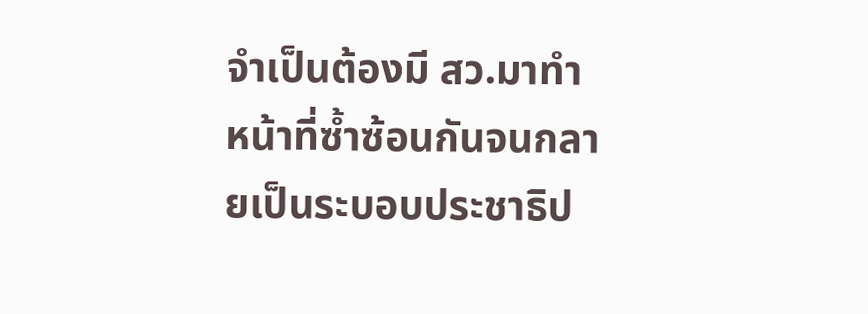จำเป็นต้องมี สว.มาทำหน้าที่ซ้ำซ้อนกันจนกลายเป็นระบอบประชาธิป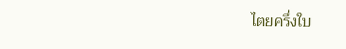ไตยครึ่งใบ